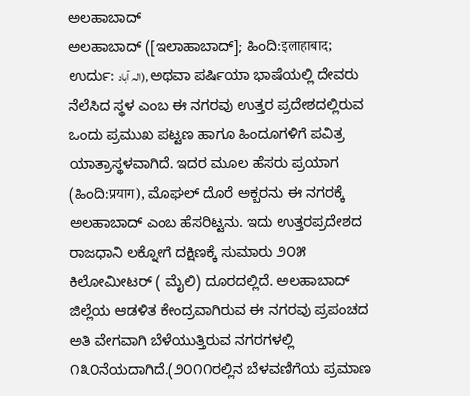ಅಲಹಾಬಾದ್
ಅಲಹಾಬಾದ್ ([ಇಲಾಹಾಬಾದ್]; ಹಿಂದಿ:इलाहाबाद; ಉರ್ದು: الہ آباد), ಅಥವಾ ಪರ್ಷಿಯಾ ಭಾಷೆಯಲ್ಲಿ ದೇವರು ನೆಲೆಸಿದ ಸ್ಥಳ ಎಂಬ ಈ ನಗರವು ಉತ್ತರ ಪ್ರದೇಶದಲ್ಲಿರುವ ಒಂದು ಪ್ರಮುಖ ಪಟ್ಟಣ ಹಾಗೂ ಹಿಂದೂಗಳಿಗೆ ಪವಿತ್ರ ಯಾತ್ರಾಸ್ಥಳವಾಗಿದೆ. ಇದರ ಮೂಲ ಹೆಸರು ಪ್ರಯಾಗ (ಹಿಂದಿ:प्रयाग), ಮೊಘಲ್ ದೊರೆ ಅಕ್ಬರನು ಈ ನಗರಕ್ಕೆ ಅಲಹಾಬಾದ್ ಎಂಬ ಹೆಸರಿಟ್ಟನು. ಇದು ಉತ್ತರಪ್ರದೇಶದ ರಾಜಧಾನಿ ಲಕ್ನೋಗೆ ದಕ್ಷಿಣಕ್ಕೆ ಸುಮಾರು ೨೦೫ ಕಿಲೋಮೀಟರ್ ( ಮೈಲಿ) ದೂರದಲ್ಲಿದೆ. ಅಲಹಾಬಾದ್ ಜಿಲ್ಲೆಯ ಆಡಳಿತ ಕೇಂದ್ರವಾಗಿರುವ ಈ ನಗರವು ಪ್ರಪಂಚದ ಅತಿ ವೇಗವಾಗಿ ಬೆಳೆಯುತ್ತಿರುವ ನಗರಗಳಲ್ಲಿ ೧೩೦ನೆಯದಾಗಿದೆ.(೨೦೧೧ರಲ್ಲಿನ ಬೆಳವಣಿಗೆಯ ಪ್ರಮಾಣ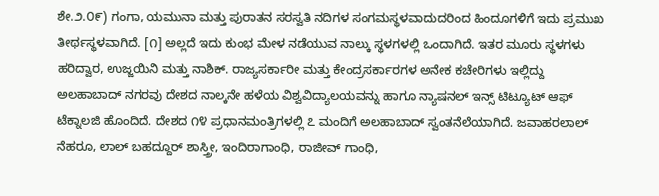ಶೇ.೨.೦೯) ಗಂಗಾ, ಯಮುನಾ ಮತ್ತು ಪುರಾತನ ಸರಸ್ವತಿ ನದಿಗಳ ಸಂಗಮಸ್ಥಳವಾದುದರಿಂದ ಹಿಂದೂಗಳಿಗೆ ಇದು ಪ್ರಮುಖ ತೀರ್ಥಸ್ಥಳವಾಗಿದೆ. [೧] ಅಲ್ಲದೆ ಇದು ಕುಂಭ ಮೇಳ ನಡೆಯುವ ನಾಲ್ಕು ಸ್ಥಳಗಳಲ್ಲಿ ಒಂದಾಗಿದೆ. ಇತರ ಮೂರು ಸ್ಥಳಗಳು ಹರಿದ್ವಾರ, ಉಜ್ಜಯಿನಿ ಮತ್ತು ನಾಶಿಕ್. ರಾಜ್ಯಸರ್ಕಾರೀ ಮತ್ತು ಕೇಂದ್ರಸರ್ಕಾರಗಳ ಅನೇಕ ಕಚೇರಿಗಳು ಇಲ್ಲಿದ್ದು ಅಲಹಾಬಾದ್ ನಗರವು ದೇಶದ ನಾಲ್ಕನೇ ಹಳೆಯ ವಿಶ್ವವಿದ್ಯಾಲಯವನ್ನು ಹಾಗೂ ನ್ಯಾಷನಲ್ ಇನ್ಸ್ ಟಿಟ್ಯೂಟ್ ಆಫ್ ಟೆಕ್ನಾಲಜಿ ಹೊಂದಿದೆ. ದೇಶದ ೧೪ ಪ್ರಧಾನಮಂತ್ರಿಗಳಲ್ಲಿ ೭ ಮಂದಿಗೆ ಅಲಹಾಬಾದ್ ಸ್ವಂತನೆಲೆಯಾಗಿದೆ. ಜವಾಹರಲಾಲ್ ನೆಹರೂ, ಲಾಲ್ ಬಹದ್ದೂರ್ ಶಾಸ್ತ್ರೀ, ಇಂದಿರಾಗಾಂಧಿ, ರಾಜೀವ್ ಗಾಂಧಿ,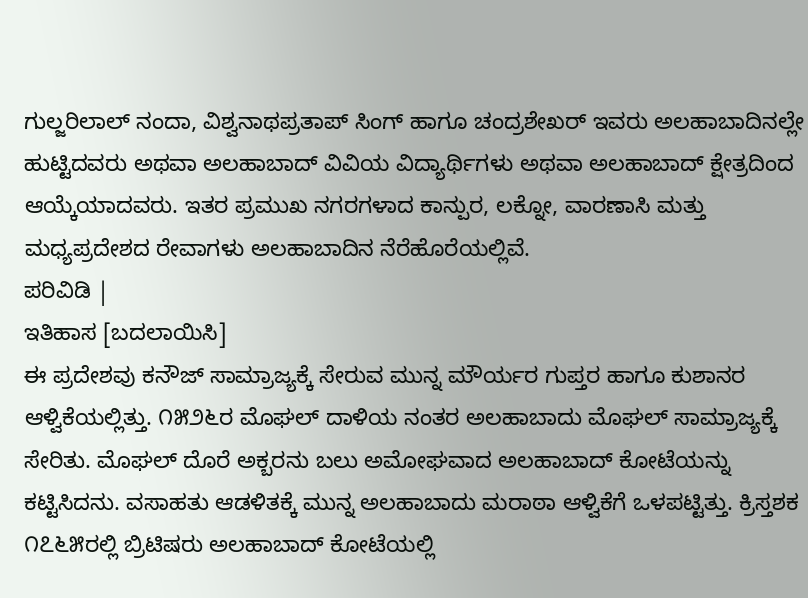ಗುಲ್ಜರಿಲಾಲ್ ನಂದಾ, ವಿಶ್ವನಾಥಪ್ರತಾಪ್ ಸಿಂಗ್ ಹಾಗೂ ಚಂದ್ರಶೇಖರ್ ಇವರು ಅಲಹಾಬಾದಿನಲ್ಲೇ ಹುಟ್ಟಿದವರು ಅಥವಾ ಅಲಹಾಬಾದ್ ವಿವಿಯ ವಿದ್ಯಾರ್ಥಿಗಳು ಅಥವಾ ಅಲಹಾಬಾದ್ ಕ್ಷೇತ್ರದಿಂದ ಆಯ್ಕೆಯಾದವರು. ಇತರ ಪ್ರಮುಖ ನಗರಗಳಾದ ಕಾನ್ಪುರ, ಲಕ್ನೋ, ವಾರಣಾಸಿ ಮತ್ತು ಮಧ್ಯಪ್ರದೇಶದ ರೇವಾಗಳು ಅಲಹಾಬಾದಿನ ನೆರೆಹೊರೆಯಲ್ಲಿವೆ.
ಪರಿವಿಡಿ |
ಇತಿಹಾಸ [ಬದಲಾಯಿಸಿ]
ಈ ಪ್ರದೇಶವು ಕನೌಜ್ ಸಾಮ್ರಾಜ್ಯಕ್ಕೆ ಸೇರುವ ಮುನ್ನ ಮೌರ್ಯರ ಗುಪ್ತರ ಹಾಗೂ ಕುಶಾನರ ಆಳ್ವಿಕೆಯಲ್ಲಿತ್ತು. ೧೫೨೬ರ ಮೊಘಲ್ ದಾಳಿಯ ನಂತರ ಅಲಹಾಬಾದು ಮೊಘಲ್ ಸಾಮ್ರಾಜ್ಯಕ್ಕೆ ಸೇರಿತು. ಮೊಘಲ್ ದೊರೆ ಅಕ್ಬರನು ಬಲು ಅಮೋಘವಾದ ಅಲಹಾಬಾದ್ ಕೋಟೆಯನ್ನು ಕಟ್ಟಿಸಿದನು. ವಸಾಹತು ಆಡಳಿತಕ್ಕೆ ಮುನ್ನ ಅಲಹಾಬಾದು ಮರಾಠಾ ಆಳ್ವಿಕೆಗೆ ಒಳಪಟ್ಟಿತ್ತು. ಕ್ರಿಸ್ತಶಕ ೧೭೬೫ರಲ್ಲಿ ಬ್ರಿಟಿಷರು ಅಲಹಾಬಾದ್ ಕೋಟೆಯಲ್ಲಿ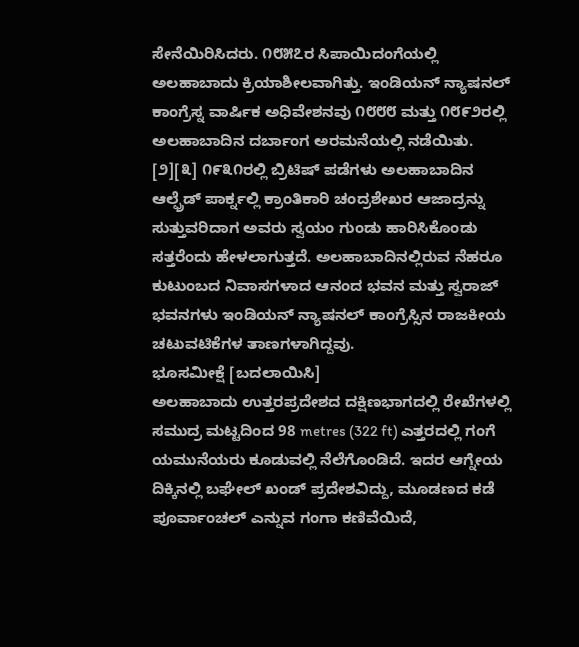ಸೇನೆಯಿರಿಸಿದರು. ೧೮೫೭ರ ಸಿಪಾಯಿದಂಗೆಯಲ್ಲಿ ಅಲಹಾಬಾದು ಕ್ರಿಯಾಶೀಲವಾಗಿತ್ತು. ಇಂಡಿಯನ್ ನ್ಯಾಷನಲ್ ಕಾಂಗ್ರೆಸ್ನ ವಾರ್ಷಿಕ ಅಧಿವೇಶನವು ೧೮೮೮ ಮತ್ತು ೧೮೯೨ರಲ್ಲಿ ಅಲಹಾಬಾದಿನ ದರ್ಬಾಂಗ ಅರಮನೆಯಲ್ಲಿ ನಡೆಯಿತು. [೨][೩] ೧೯೩೧ರಲ್ಲಿ ಬ್ರಿಟಿಷ್ ಪಡೆಗಳು ಅಲಹಾಬಾದಿನ ಆಲ್ಫ್ರೆಡ್ ಪಾರ್ಕ್ನಲ್ಲಿ ಕ್ರಾಂತಿಕಾರಿ ಚಂದ್ರಶೇಖರ ಆಜಾದ್ರನ್ನು ಸುತ್ತುವರಿದಾಗ ಅವರು ಸ್ವಯಂ ಗುಂಡು ಹಾರಿಸಿಕೊಂಡು ಸತ್ತರೆಂದು ಹೇಳಲಾಗುತ್ತದೆ. ಅಲಹಾಬಾದಿನಲ್ಲಿರುವ ನೆಹರೂ ಕುಟುಂಬದ ನಿವಾಸಗಳಾದ ಆನಂದ ಭವನ ಮತ್ತು ಸ್ವರಾಜ್ ಭವನಗಳು ಇಂಡಿಯನ್ ನ್ಯಾಷನಲ್ ಕಾಂಗ್ರೆಸ್ಸಿನ ರಾಜಕೀಯ ಚಟುವಟಿಕೆಗಳ ತಾಣಗಳಾಗಿದ್ದವು.
ಭೂಸಮೀಕ್ಷೆ [ಬದಲಾಯಿಸಿ]
ಅಲಹಾಬಾದು ಉತ್ತರಪ್ರದೇಶದ ದಕ್ಷಿಣಭಾಗದಲ್ಲಿ ರೇಖೆಗಳಲ್ಲಿ ಸಮುದ್ರ ಮಟ್ಟದಿಂದ 98 metres (322 ft) ಎತ್ತರದಲ್ಲಿ ಗಂಗೆ ಯಮುನೆಯರು ಕೂಡುವಲ್ಲಿ ನೆಲೆಗೊಂಡಿದೆ. ಇದರ ಆಗ್ನೇಯ ದಿಕ್ಕಿನಲ್ಲಿ ಬಘೇಲ್ ಖಂಡ್ ಪ್ರದೇಶವಿದ್ದು, ಮೂಡಣದ ಕಡೆ ಪೂರ್ವಾಂಚಲ್ ಎನ್ನುವ ಗಂಗಾ ಕಣಿವೆಯಿದೆ,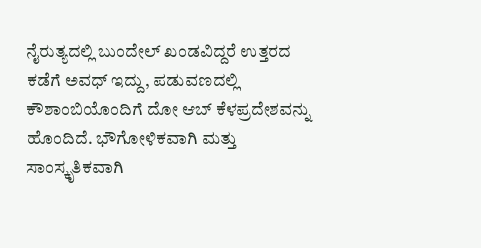ನೈರುತ್ಯದಲ್ಲಿ ಬುಂದೇಲ್ ಖಂಡವಿದ್ದರೆ ಉತ್ತರದ ಕಡೆಗೆ ಅವಧ್ ಇದ್ದು, ಪಡುವಣದಲ್ಲಿ ಕೌಶಾಂಬಿಯೊಂದಿಗೆ ದೋ ಆಬ್ ಕೆಳಪ್ರದೇಶವನ್ನು ಹೊಂದಿದೆ. ಭೌಗೋಳಿಕವಾಗಿ ಮತ್ತು ಸಾಂಸ್ಕೃತಿಕವಾಗಿ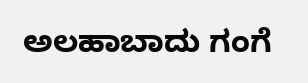ಅಲಹಾಬಾದು ಗಂಗೆ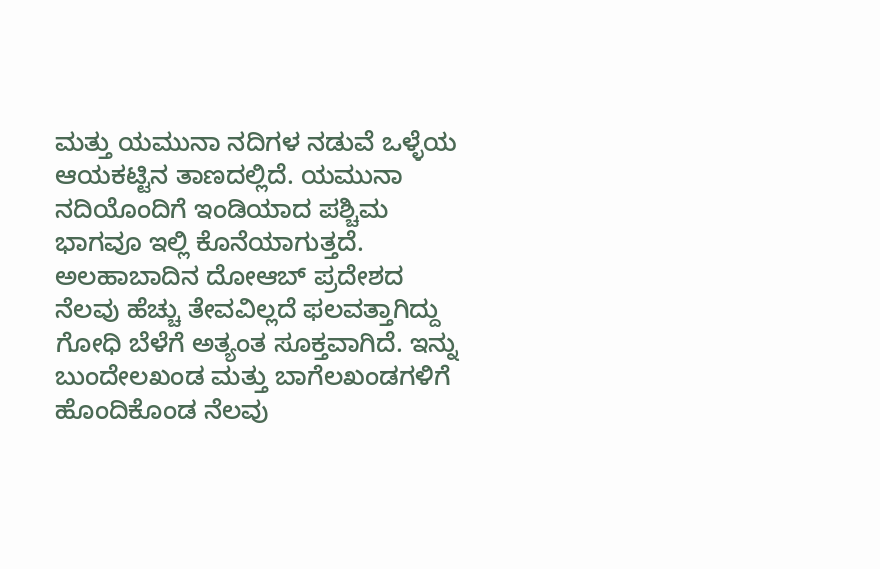ಮತ್ತು ಯಮುನಾ ನದಿಗಳ ನಡುವೆ ಒಳ್ಳೆಯ ಆಯಕಟ್ಟಿನ ತಾಣದಲ್ಲಿದೆ. ಯಮುನಾ ನದಿಯೊಂದಿಗೆ ಇಂಡಿಯಾದ ಪಶ್ಚಿಮ ಭಾಗವೂ ಇಲ್ಲಿ ಕೊನೆಯಾಗುತ್ತದೆ. ಅಲಹಾಬಾದಿನ ದೋಆಬ್ ಪ್ರದೇಶದ ನೆಲವು ಹೆಚ್ಚು ತೇವವಿಲ್ಲದೆ ಫಲವತ್ತಾಗಿದ್ದು ಗೋಧಿ ಬೆಳೆಗೆ ಅತ್ಯಂತ ಸೂಕ್ತವಾಗಿದೆ. ಇನ್ನು ಬುಂದೇಲಖಂಡ ಮತ್ತು ಬಾಗೆಲಖಂಡಗಳಿಗೆ ಹೊಂದಿಕೊಂಡ ನೆಲವು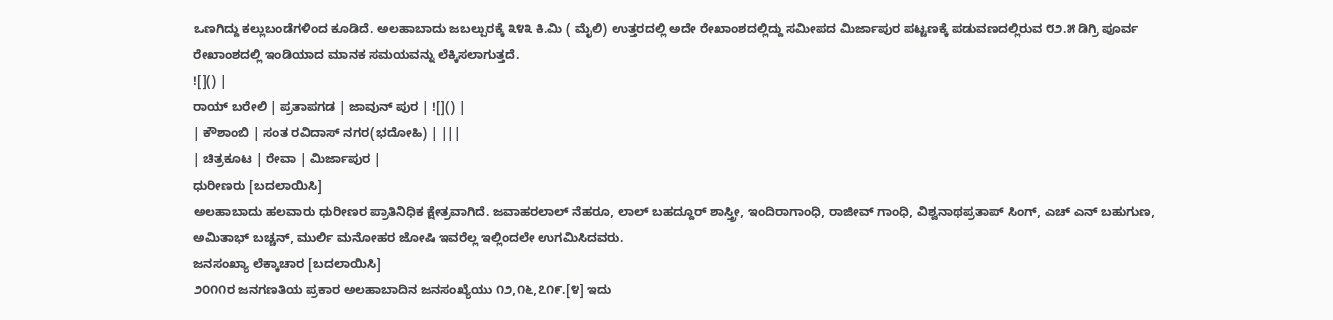ಒಣಗಿದ್ದು ಕಲ್ಲುಬಂಡೆಗಳಿಂದ ಕೂಡಿದೆ. ಅಲಹಾಬಾದು ಜಬಲ್ಪುರಕ್ಕೆ ೩೪೩ ಕಿ.ಮಿ ( ಮೈಲಿ) ಉತ್ತರದಲ್ಲಿ ಅದೇ ರೇಖಾಂಶದಲ್ಲಿದ್ದು ಸಮೀಪದ ಮಿರ್ಜಾಪುರ ಪಟ್ಟಣಕ್ಕೆ ಪಡುವಣದಲ್ಲಿರುವ ೮೨.೫ ಡಿಗ್ರಿ ಪೂರ್ವ ರೇಖಾಂಶದಲ್ಲಿ ಇಂಡಿಯಾದ ಮಾನಕ ಸಮಯವನ್ನು ಲೆಕ್ಕಿಸಲಾಗುತ್ತದೆ.
![]() |
ರಾಯ್ ಬರೇಲಿ | ಪ್ರತಾಪಗಡ | ಜಾವುನ್ ಪುರ | ![]() |
| ಕೌಶಾಂಬಿ | ಸಂತ ರವಿದಾಸ್ ನಗರ(ಭದೋಹಿ) | |||
| ಚಿತ್ರಕೂಟ | ರೇವಾ | ಮಿರ್ಜಾಪುರ |
ಧುರೀಣರು [ಬದಲಾಯಿಸಿ]
ಅಲಹಾಬಾದು ಹಲವಾರು ಧುರೀಣರ ಪ್ರಾತಿನಿಧಿಕ ಕ್ಷೇತ್ರವಾಗಿದೆ. ಜವಾಹರಲಾಲ್ ನೆಹರೂ, ಲಾಲ್ ಬಹದ್ದೂರ್ ಶಾಸ್ತ್ರೀ, ಇಂದಿರಾಗಾಂಧಿ, ರಾಜೀವ್ ಗಾಂಧಿ, ವಿಶ್ವನಾಥಪ್ರತಾಪ್ ಸಿಂಗ್, ಎಚ್ ಎನ್ ಬಹುಗುಣ, ಅಮಿತಾಭ್ ಬಚ್ಚನ್, ಮುರ್ಲಿ ಮನೋಹರ ಜೋಷಿ ಇವರೆಲ್ಲ ಇಲ್ಲಿಂದಲೇ ಉಗಮಿಸಿದವರು.
ಜನಸಂಖ್ಯಾ ಲೆಕ್ಕಾಚಾರ [ಬದಲಾಯಿಸಿ]
೨೦೧೧ರ ಜನಗಣತಿಯ ಪ್ರಕಾರ ಅಲಹಾಬಾದಿನ ಜನಸಂಖ್ಯೆಯು ೧೨,೧೬,೭೧೯.[೪] ಇದು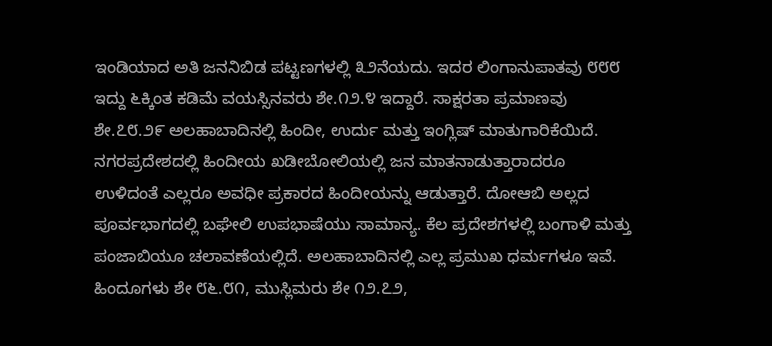ಇಂಡಿಯಾದ ಅತಿ ಜನನಿಬಿಡ ಪಟ್ಟಣಗಳಲ್ಲಿ ೩೨ನೆಯದು. ಇದರ ಲಿಂಗಾನುಪಾತವು ೮೮೮ ಇದ್ದು ೬ಕ್ಕಿಂತ ಕಡಿಮೆ ವಯಸ್ಸಿನವರು ಶೇ.೧೨.೪ ಇದ್ದಾರೆ. ಸಾಕ್ಷರತಾ ಪ್ರಮಾಣವು ಶೇ.೭೮.೨೯ ಅಲಹಾಬಾದಿನಲ್ಲಿ ಹಿಂದೀ, ಉರ್ದು ಮತ್ತು ಇಂಗ್ಲಿಷ್ ಮಾತುಗಾರಿಕೆಯಿದೆ. ನಗರಪ್ರದೇಶದಲ್ಲಿ ಹಿಂದೀಯ ಖಡೀಬೋಲಿಯಲ್ಲಿ ಜನ ಮಾತನಾಡುತ್ತಾರಾದರೂ ಉಳಿದಂತೆ ಎಲ್ಲರೂ ಅವಧೀ ಪ್ರಕಾರದ ಹಿಂದೀಯನ್ನು ಆಡುತ್ತಾರೆ. ದೋಆಬಿ ಅಲ್ಲದ ಪೂರ್ವಭಾಗದಲ್ಲಿ ಬಘೇಲಿ ಉಪಭಾಷೆಯು ಸಾಮಾನ್ಯ. ಕೆಲ ಪ್ರದೇಶಗಳಲ್ಲಿ ಬಂಗಾಳಿ ಮತ್ತು ಪಂಜಾಬಿಯೂ ಚಲಾವಣೆಯಲ್ಲಿದೆ. ಅಲಹಾಬಾದಿನಲ್ಲಿ ಎಲ್ಲ ಪ್ರಮುಖ ಧರ್ಮಗಳೂ ಇವೆ. ಹಿಂದೂಗಳು ಶೇ ೮೬.೮೧, ಮುಸ್ಲಿಮರು ಶೇ ೧೨.೭೨,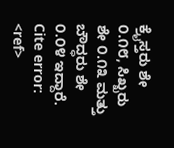ಕ್ರೈಸ್ತರು ಶೇ ೦.೧೮, ಸಿಖ್ಖರು ಶೇ ೦.೧೩ ಮತ್ತು ಬೌದ್ಧರು ಶೇ ೦.೦೪ ಇದ್ದಾರೆ.
Cite error: <ref>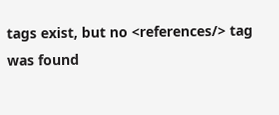tags exist, but no <references/> tag was found